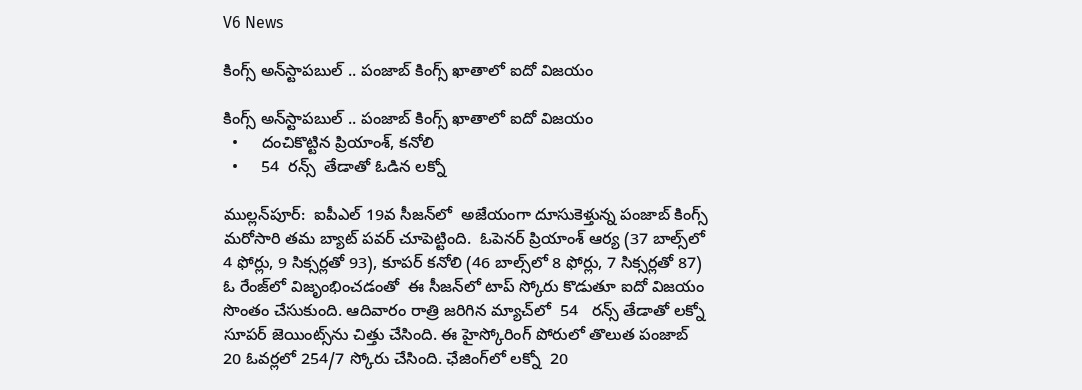V6 News

కింగ్స్ అన్‌‌‌‌స్టాపబుల్ .. పంజాబ్ కింగ్స్ ఖాతాలో ఐదో విజయం

కింగ్స్ అన్‌‌‌‌స్టాపబుల్ .. పంజాబ్ కింగ్స్ ఖాతాలో ఐదో విజయం
  •     దంచికొట్టిన ప్రియాంశ్‌‌‌‌, కనోలి
  •     54  రన్స్‌‌‌‌  తేడాతో ఓడిన లక్నో

ముల్లన్‌‌‌‌పూర్‌‌‌‌‌‌‌‌:  ఐపీఎల్ 19వ సీజన్‌‌‌‌లో  అజేయంగా దూసుకెళ్తున్న పంజాబ్ కింగ్స్‌‌‌‌  మరోసారి తమ బ్యాట్‌‌‌‌ పవర్ చూపెట్టింది.  ఓపెనర్ ప్రియాంశ్ ఆర్య (37 బాల్స్‌‌‌‌లో 4 ఫోర్లు, 9 సిక్సర్లతో 93), కూపర్ కనోలి (46 బాల్స్‌‌‌‌లో 8 ఫోర్లు, 7 సిక్సర్లతో 87) ఓ రేంజ్‌‌‌‌లో విజృంభించడంతో  ఈ సీజన్‌‌‌‌లో టాప్ స్కోరు కొడుతూ ఐదో విజయం సొంతం చేసుకుంది. ఆదివారం రాత్రి జరిగిన మ్యాచ్‌‌‌‌లో  54   రన్స్ తేడాతో లక్నో సూపర్ జెయింట్స్‌‌‌‌ను చిత్తు చేసింది. ఈ హైస్కోరింగ్ పోరులో తొలుత పంజాబ్ 20 ఓవర్లలో 254/7 స్కోరు చేసింది. ఛేజింగ్‌‌‌‌లో లక్నో  20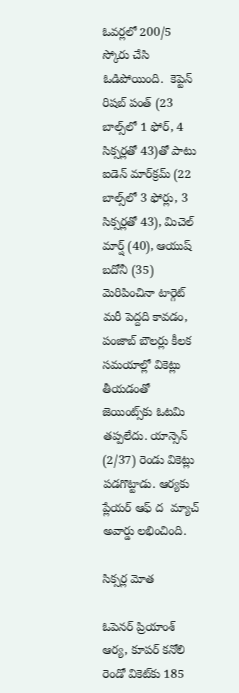ఓవర్లలో 200/5  స్కోరు చేసి ఓడిపోయింది.  కెప్టెన్ రిషబ్ పంత్ (23 బాల్స్‌‌‌‌లో 1 ఫోర్‌‌‌‌‌‌‌‌, 4 సిక్సర్లతో 43)తో పాటు ఐడెన్ మార్‌‌‌‌‌‌‌‌క్రమ్ (22 బాల్స్‌‌‌‌లో 3 ఫోర్లు, 3 సిక్సర్లతో 43), మిచెల్ మార్ష్ (40), ఆయుష్ బదోనీ (35) మెరిపించినా టార్గెట్ మరీ పెద్దది కావడం, పంజాబ్ బౌలర్లు కీలక సమయాల్లో వికెట్లు తీయడంతో  జెయింట్స్‌‌‌‌కు ఓటమి తప్పలేదు. యాన్సెన్ (2/37) రెండు వికెట్లు పడగొట్టాడు. ఆర్యకు ప్లేయర్ ఆఫ్ ద  మ్యాచ్‌‌‌‌ అవార్డు లభించింది.

సిక్సర్ల మోత

ఓపెనర్ ప్రియాంశ్ ఆర్య, కూపర్ కనోలి రెండో వికెట్‌‌‌‌కు 185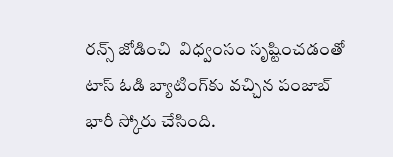రన్స్‌‌‌‌ జోడించి  విధ్వంసం సృష్టించడంతో టాస్‌‌‌‌ ఓడి బ్యాటింగ్‌‌‌‌కు వచ్చిన పంజాబ్ భారీ స్కోరు చేసింది.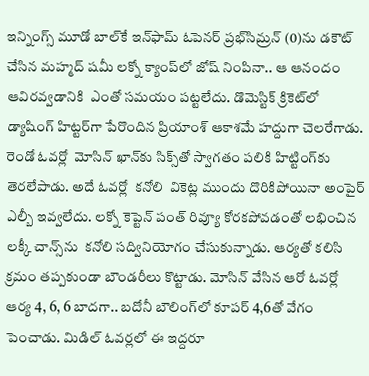ఇన్నింగ్స్ మూడో బాల్‌‌‌‌కే ఇన్‌‌‌‌ఫామ్ ఓపెనర్ ప్రభ్‌‌‌‌సిమ్రన్ (0)ను డకౌట్ చేసిన మహ్మద్ షమీ లక్నో క్యాంప్‌‌‌‌లో జోష్‌‌‌‌ నింపినా.. ఆ ఆనందం ఆవిరవ్వడానికి  ఎంతో సమయం పట్టలేదు. డొమెస్టిక్ క్రికెట్‌‌‌‌లో డ్యాషింగ్ హిట్టర్‌‌‌‌‌‌‌‌గా పేరొందిన ప్రియాంశ్ ఆకాశమే హద్దుగా చెలరేగాడు. రెండో ఓవర్లో  మోసిన్ ఖాన్‌‌‌‌కు సిక్స్‌‌‌‌తో స్వాగతం పలికి హిట్టింగ్‌‌‌‌కు తెరలేపాడు. అదే ఓవర్లో  కనోలి  వికెట్ల ముందు దొరికిపోయినా అంపైర్ ఎల్బీ ఇవ్వలేదు. లక్నో కెప్టెన్ పంత్ రివ్యూ కోరకపోవడంతో లభించిన లక్కీ చాన్స్‌‌‌‌ను  కనోలి సద్వినియోగం చేసుకున్నాడు. ఆర్యతో కలిసి క్రమం తప్పకుండా బౌండరీలు కొట్టాడు. మోసిన్ వేసిన ఆరో ఓవర్లో ఆర్య 4, 6, 6 బాదగా.. బదోనీ బౌలింగ్‌‌‌‌లో కూపర్ 4,6తో వేగం పెంచాడు. మిడిల్‌‌‌‌ ఓవర్లలో ఈ ఇద్దరూ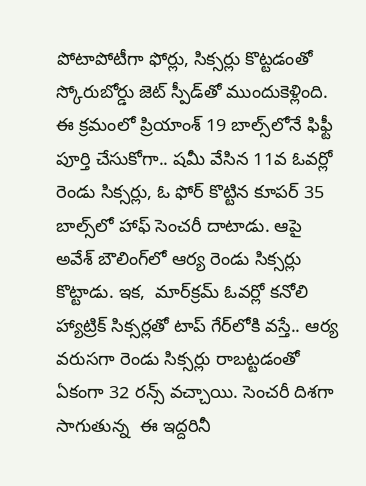పోటాపోటీగా ఫోర్లు, సిక్సర్లు కొట్టడంతో స్కోరుబోర్డు జెట్‌‌‌‌ స్పీడ్‌‌‌‌తో ముందుకెళ్లింది. ఈ క్రమంలో ప్రియాంశ్‌‌‌‌ 19 బాల్స్‌‌‌‌లోనే ఫిఫ్టీ పూర్తి చేసుకోగా.. షమీ వేసిన 11వ ఓవర్లో  రెండు సిక్సర్లు, ఓ ఫోర్ కొట్టిన కూపర్ 35 బాల్స్‌‌‌‌లో హాఫ్ సెంచరీ దాటాడు. ఆపై అవేశ్ బౌలింగ్‌‌‌‌లో ఆర్య రెండు సిక్సర్లు కొట్టాడు. ఇక,  మార్‌‌‌‌‌‌‌‌క్రమ్‌‌‌‌ ఓవర్లో కనోలి హ్యాట్రిక్ సిక్సర్లతో టాప్ గేర్‌‌‌‌‌‌‌‌లోకి వస్తే.. ఆర్య వరుసగా రెండు సిక్సర్లు రాబట్టడంతో ఏకంగా 32 రన్స్ వచ్చాయి. సెంచరీ దిశగా సాగుతున్న  ఈ ఇద్దరినీ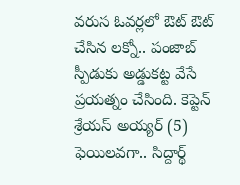వరుస ఓవర్లలో ఔట్‌‌‌‌ ఔట్ చేసిన లక్నో.. పంజాబ్ స్పీడుకు అడ్డుకట్ట వేసే ప్రయత్నం చేసింది. కెప్టెన్ శ్రేయస్ అయ్యర్ (5) ఫెయిలవగా.. సిద్దార్థ్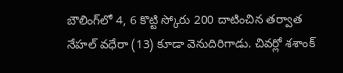బౌలింగ్‌‌‌‌లో 4, 6 కొట్టి స్కోరు 200 దాటించిన తర్వాత నేహల్ వధేరా (13) కూడా వెనుదిరిగాడు. చివర్లో శశాంక్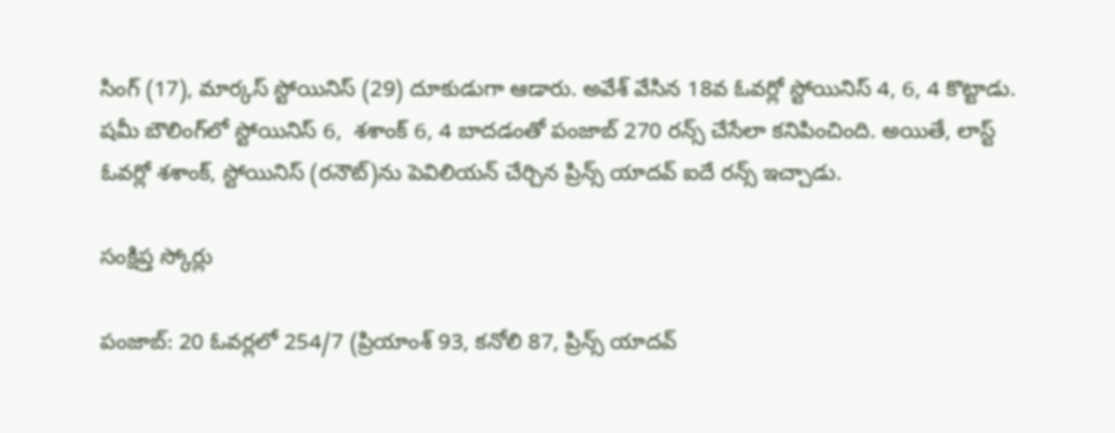సింగ్‌‌‌‌ (17), మార్కస్‌‌‌‌ స్టోయినిస్‌‌‌‌ (29) దూకుడుగా ఆడారు. అవేశ్ వేసిన 18వ ఓవర్లో స్టోయినిస్ 4, 6, 4 కొట్టాడు. షమీ బౌలింగ్‌‌‌‌లో స్టోయినిస్ 6,  శశాంక్ 6, 4 బాదడంతో పంజాబ్ 270 రన్స్ చేసేలా కనిపించింది. అయితే, లాస్ట్ ఓవర్లో శశాంక్‌‌‌‌, స్టోయినిస్ (రనౌట్‌‌‌‌)ను పెవిలియన్‌‌‌‌ చేర్చిన ప్రిన్స్ యాదవ్ ఐదే రన్స్ ఇచ్చాడు.

సంక్షిప్త స్కోర్లు

పంజాబ్‌‌‌‌: 20 ఓవర్లలో 254/7 (ప్రియాంశ్ 93, కనోలి 87, ప్రిన్స్ యాదవ్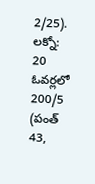2/25).
లక్నో: 20 ఓవర్లలో 200/5 (పంత్ 43,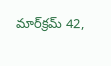మార్‌‌‌‌‌‌‌‌క్రమ్ 42,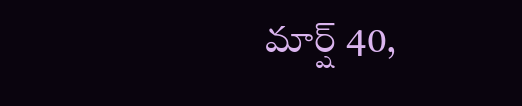మార్ష్ 40,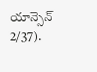యాన్సెన్ 2/37).